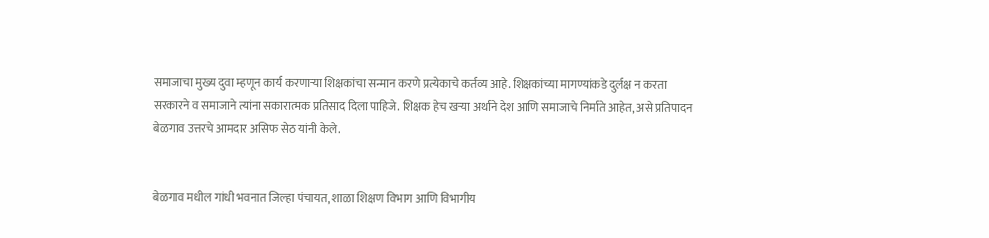समाजाचा मुख्य दुवा म्हणून कार्य करणाऱ्या शिक्षकांचा सन्मान करणे प्रत्येकाचे कर्तव्य आहे. शिक्षकांच्या मागण्यांकडे दुर्लक्ष न करता सरकारने व समाजाने त्यांना सकारात्मक प्रतिसाद दिला पाहिजे. शिक्षक हेच खऱ्या अर्थाने देश आणि समाजाचे निर्माते आहेत, असे प्रतिपादन बेळगाव उत्तरचे आमदार असिफ सेठ यांनी केले.


बेळगाव मधील गांधी भवनात जिल्हा पंचायत, शाळा शिक्षण विभाग आणि विभागीय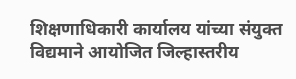शिक्षणाधिकारी कार्यालय यांच्या संयुक्त विद्यमाने आयोजित जिल्हास्तरीय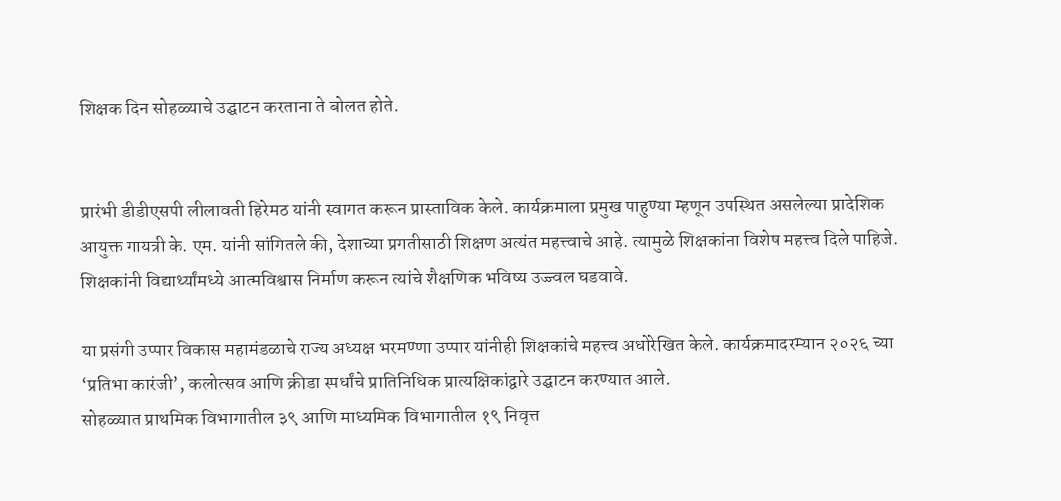शिक्षक दिन सोहळ्याचे उद्घाटन करताना ते बोलत होते.


प्रारंभी डीडीएसपी लीलावती हिरेमठ यांनी स्वागत करून प्रास्ताविक केले. कार्यक्रमाला प्रमुख पाहुण्या म्हणून उपस्थित असलेल्या प्रादेशिक आयुक्त गायत्री के. एम. यांनी सांगितले की, देशाच्या प्रगतीसाठी शिक्षण अत्यंत महत्त्वाचे आहे. त्यामुळे शिक्षकांना विशेष महत्त्व दिले पाहिजे. शिक्षकांनी विद्यार्थ्यांमध्ये आत्मविश्वास निर्माण करून त्यांचे शैक्षणिक भविष्य उज्ज्वल घडवावे.

या प्रसंगी उप्पार विकास महामंडळाचे राज्य अध्यक्ष भरमण्णा उप्पार यांनीही शिक्षकांचे महत्त्व अधोरेखित केले. कार्यक्रमादरम्यान २०२६ च्या ‘प्रतिभा कारंजी’, कलोत्सव आणि क्रीडा स्पर्धांचे प्रातिनिधिक प्रात्यक्षिकांद्वारे उद्घाटन करण्यात आले.
सोहळ्यात प्राथमिक विभागातील ३९ आणि माध्यमिक विभागातील १९ निवृत्त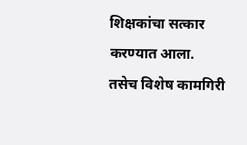शिक्षकांचा सत्कार करण्यात आला.
तसेच विशेष कामगिरी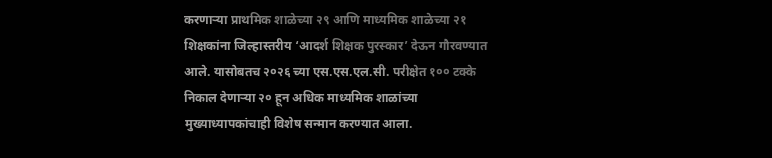करणाऱ्या प्राथमिक शाळेच्या २९ आणि माध्यमिक शाळेच्या २१ शिक्षकांना जिल्हास्तरीय ‘आदर्श शिक्षक पुरस्कार’ देऊन गौरवण्यात आले. यासोबतच २०२६ च्या एस.एस.एल.सी. परीक्षेत १०० टक्के निकाल देणाऱ्या २० हून अधिक माध्यमिक शाळांच्या मुख्याध्यापकांचाही विशेष सन्मान करण्यात आला.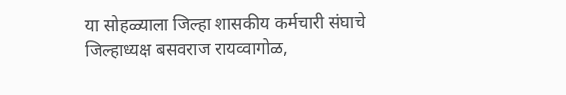या सोहळ्याला जिल्हा शासकीय कर्मचारी संघाचे जिल्हाध्यक्ष बसवराज रायव्वागोळ,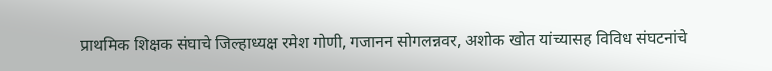प्राथमिक शिक्षक संघाचे जिल्हाध्यक्ष रमेश गोणी, गजानन सोगलन्नवर, अशोक खोत यांच्यासह विविध संघटनांचे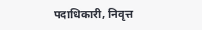पदाधिकारी, निवृत्त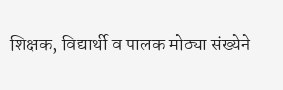शिक्षक, विद्यार्थी व पालक मोठ्या संख्येने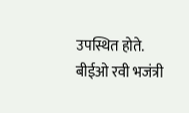उपस्थित होते. बीईओ रवी भजंत्री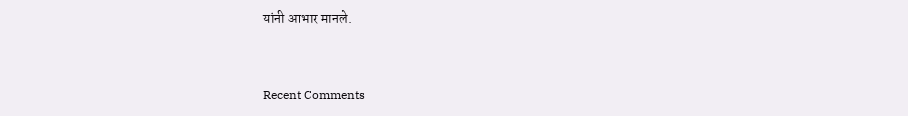यांनी आभार मानले.


Recent Comments